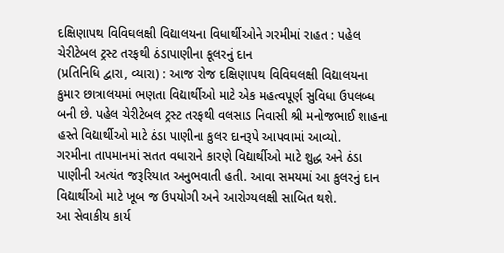દક્ષિણાપથ વિવિઘલક્ષી વિદ્યાલયના વિધાર્થીઓને ગરમીમાં રાહત : પહેલ ચેરીટેબલ ટ્રસ્ટ તરફથી ઠંડાપાણીના કૂલરનું દાન
(પ્રતિનિધિ દ્વારા, વ્યારા) : આજ રોજ દક્ષિણાપથ વિવિઘલક્ષી વિદ્યાલયના કુમાર છાત્રાલયમાં ભણતા વિદ્યાર્થીઓ માટે એક મહત્વપૂર્ણ સુવિધા ઉપલબ્ધ બની છે. પહેલ ચેરીટેબલ ટ્રસ્ટ તરફથી વલસાડ નિવાસી શ્રી મનોજભાઈ શાહના હસ્તે વિદ્યાર્થીઓ માટે ઠંડા પાણીના કુલર દાનરૂપે આપવામાં આવ્યો.
ગરમીના તાપમાનમાં સતત વધારાને કારણે વિદ્યાર્થીઓ માટે શુદ્ધ અને ઠંડા પાણીની અત્યંત જરૂરિયાત અનુભવાતી હતી. આવા સમયમાં આ કુલરનું દાન વિદ્યાર્થીઓ માટે ખૂબ જ ઉપયોગી અને આરોગ્યલક્ષી સાબિત થશે.
આ સેવાકીય કાર્ય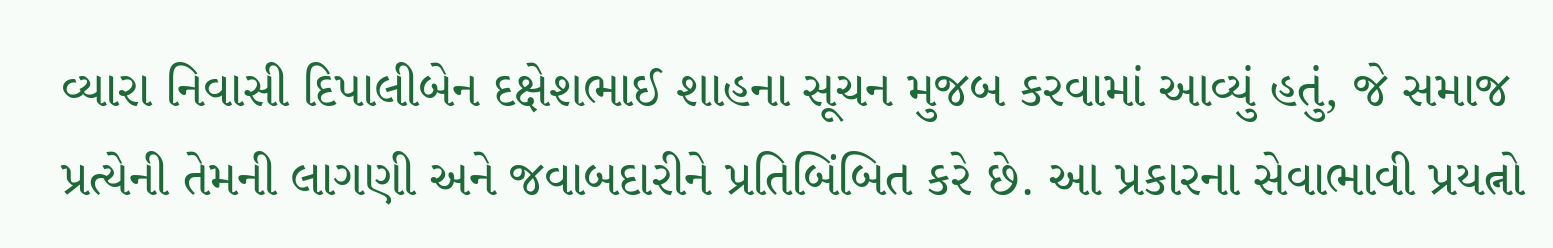વ્યારા નિવાસી દિપાલીબેન દક્ષેશભાઈ શાહના સૂચન મુજબ કરવામાં આવ્યું હતું, જે સમાજ પ્રત્યેની તેમની લાગણી અને જવાબદારીને પ્રતિબિંબિત કરે છે. આ પ્રકારના સેવાભાવી પ્રયત્નો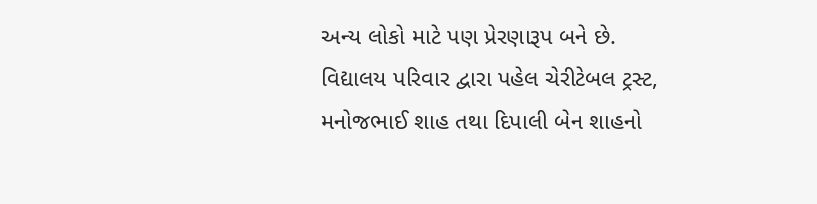અન્ય લોકો માટે પણ પ્રેરણારૂપ બને છે.
વિદ્યાલય પરિવાર દ્વારા પહેલ ચેરીટેબલ ટ્રસ્ટ, મનોજભાઈ શાહ તથા દિપાલી બેન શાહનો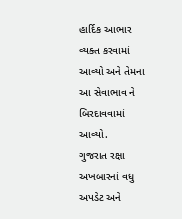હાર્દિક આભાર વ્યક્ત કરવામાં આવ્યો અને તેમના આ સેવાભાવ ને બિરદાવવામાં આવ્યો.
ગુજરાત રક્ષા અખબારનાં વધુ અપડેટ અને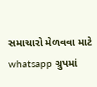સમાચારો મેળવવા માટે whatsapp ગ્રુપમાં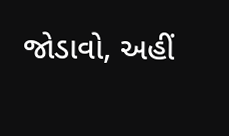જોડાવો, અહીં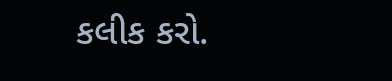કલીક કરો.